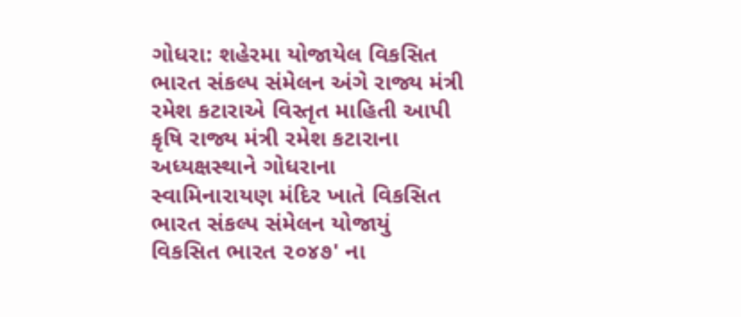ગોધરા: શહેરમા યોજાયેલ વિકસિત ભારત સંકલ્પ સંમેલન અંગે રાજ્ય મંત્રી રમેશ કટારાએ વિસ્તૃત માહિતી આપી
કૃષિ રાજ્ય મંત્રી રમેશ કટારાના અધ્યક્ષસ્થાને ગોધરાના સ્વામિનારાયણ મંદિર ખાતે વિકસિત ભારત સંકલ્પ સંમેલન યોજાયું વિકસિત ભારત ૨૦૪૭' ના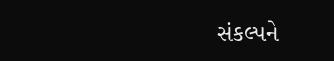સંકલ્પને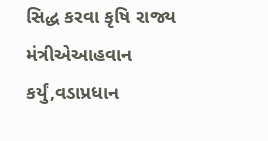સિદ્ધ કરવા કૃષિ રાજ્ય મંત્રીએઆહવાન કર્યું,વડાપ્રધાન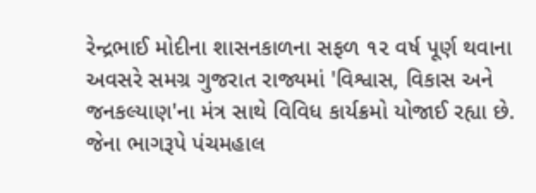રેન્દ્રભાઈ મોદીના શાસનકાળના સફળ ૧૨ વર્ષ પૂર્ણ થવાના અવસરે સમગ્ર ગુજરાત રાજ્યમાં 'વિશ્વાસ, વિકાસ અને જનકલ્યાણ'ના મંત્ર સાથે વિવિધ કાર્યક્રમો યોજાઈ રહ્યા છે. જેના ભાગરૂપે પંચમહાલ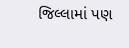જિલ્લામાં પણ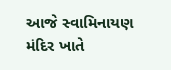આજે સ્વામિનાયણ મંદિર ખાતે